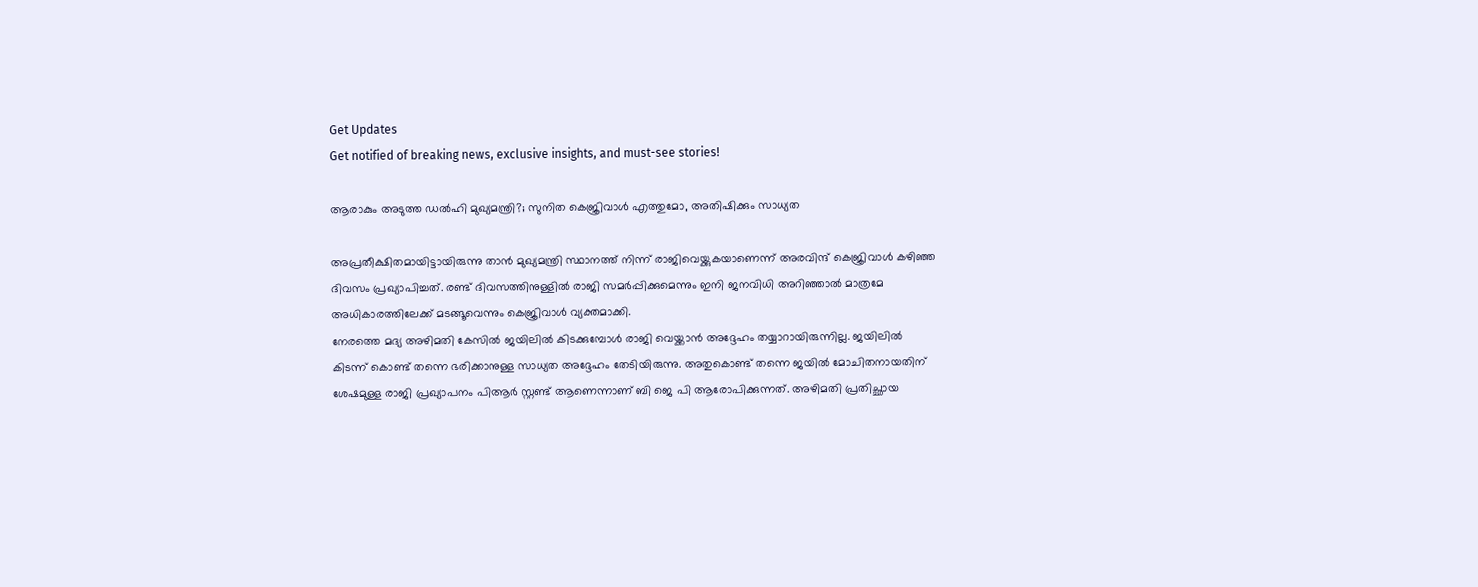Get Updates
Get notified of breaking news, exclusive insights, and must-see stories!

ആരാകും അടുത്ത ഡൽഹി മുഖ്യമന്ത്രി?; സുനിത കെജ്രിവാൾ എത്തുമോ, അതിഷിക്കും സാധ്യത

അപ്രതീക്ഷിതമായിട്ടായിരുന്നു താൻ മുഖ്യമന്ത്രി സ്ഥാനത്ത് നിന്ന് രാജിവെയ്ക്കുകയാണെന്ന് അരവിന്ദ് കെജ്രിവാൾ കഴിഞ്ഞ ദിവസം പ്രഖ്യാപിച്ചത്. രണ്ട് ദിവസത്തിനുള്ളിൽ രാജി സമർപ്പിക്കുമെന്നും ഇനി ജനവിധി അറിഞ്ഞാൽ മാത്രമേ അധികാരത്തിലേക്ക് മടങ്ങൂവെന്നും കെജ്രിവാൾ വ്യക്തമാക്കി.
നേരത്തെ മദ്യ അഴിമതി കേസിൽ ജയിലിൽ കിടക്കുമ്പോൾ രാജി വെയ്ക്കാൻ അദ്ദേഹം തയ്യാറായിരുന്നില്ല. ജയിലിൽ കിടന്ന് കൊണ്ട് തന്നെ ഭരിക്കാനുള്ള സാധ്യത അദ്ദേഹം തേടിയിരുന്നു. അതുകൊണ്ട് തന്നെ ജയിൽ മോചിതനായതിന് ശേഷമുള്ള രാജി പ്രഖ്യാപനം പിആർ സ്റ്റണ്ട് ആണെന്നാണ് ബി ജെ പി ആരോപിക്കുന്നത്. അഴിമതി പ്രതിച്ഛായ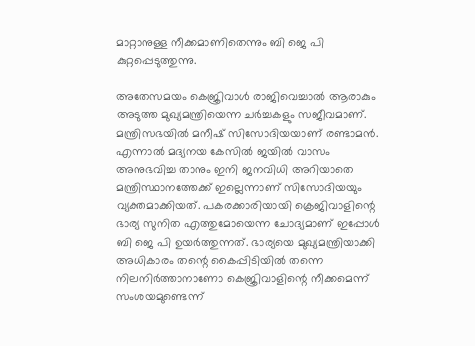മാറ്റാനുള്ള നീക്കമാണിതെന്നും ബി ജെ പി കുറ്റപ്പെടുത്തുന്നു.

അതേസമയം കെജ്രിവാൾ രാജിവെച്ചാൽ ആരാകും അടുത്ത മുഖ്യമന്ത്രിയെന്ന ചർച്ചകളും സജീവമാണ്. മന്ത്രിസഭയിൽ മനീഷ് സിസോദിയയാണ് രണ്ടാമൻ. എന്നാൽ മദ്യനയ കേസിൽ ജയിൽ വാസം അനുഭവിച്ച താനും ഇനി ജനവിധി അറിയാതെ മന്ത്രിസ്ഥാനത്തേക്ക് ഇല്ലെന്നാണ് സിസോദിയയും വ്യക്തമാക്കിയത്. പകരക്കാരിയായി ക്രെജിവാളിന്റെ ഭാര്യ സുനിത എത്തുമോയെന്ന ചോദ്യമാണ് ഇപ്പോൾ ബി ജെ പി ഉയർത്തുന്നത്. ഭാര്യയെ മുഖ്യമന്ത്രിയാക്കി അധികാരം തന്റെ കൈപ്പിടിയിൽ തന്നെ നിലനിർത്താനാണോ കെജ്രിവാളിന്റെ നീക്കമെന്ന് സംശയമുണ്ടെന്ന്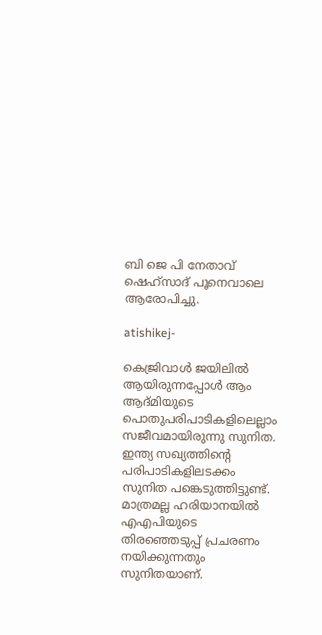ബി ജെ പി നേതാവ് ഷെഹ്സാദ് പൂനെവാലെ ആരോപിച്ചു.

atishikej-

കെജ്രിവാൾ ജയിലിൽ ആയിരുന്നപ്പോൾ ആം ആദ്മിയുടെ പൊതുപരിപാടികളിലെല്ലാം സജീവമായിരുന്നു സുനിത. ഇന്ത്യ സഖ്യത്തിന്റെ പരിപാടികളിലടക്കം സുനിത പങ്കെടുത്തിട്ടുണ്ട്. മാത്രമല്ല ഹരിയാനയിൽ എഎപിയുടെ തിരഞ്ഞെടുപ്പ് പ്രചരണം നയിക്കുന്നതും സുനിതയാണ്.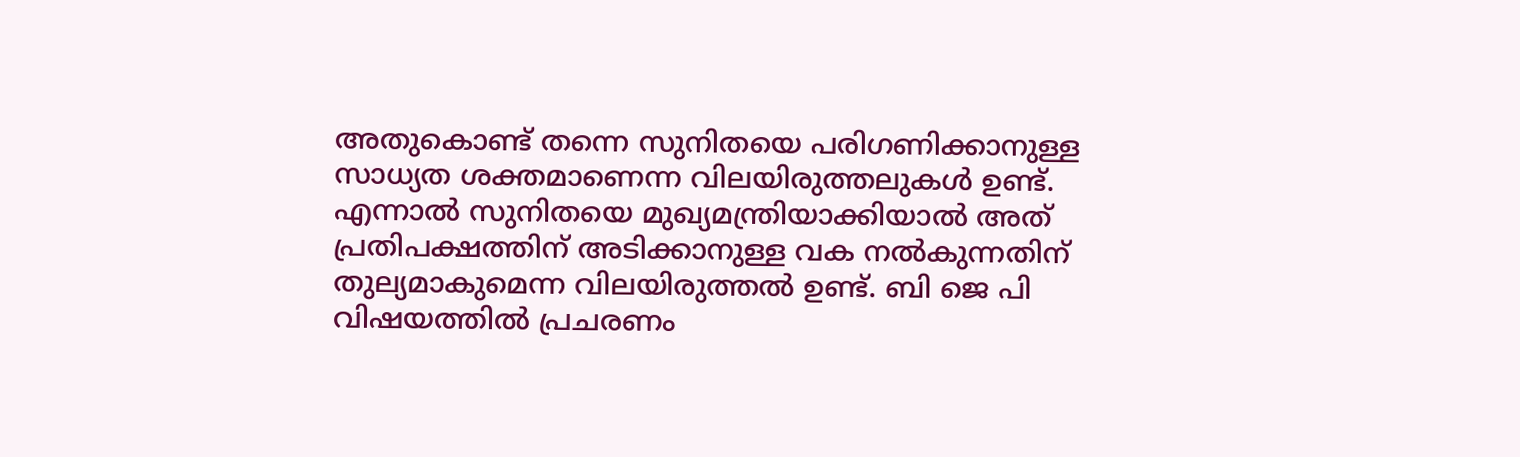അതുകൊണ്ട് തന്നെ സുനിതയെ പരിഗണിക്കാനുള്ള സാധ്യത ശക്തമാണെന്ന വിലയിരുത്തലുകൾ ഉണ്ട്. എന്നാൽ സുനിതയെ മുഖ്യമന്ത്രിയാക്കിയാൽ അത് പ്രതിപക്ഷത്തിന് അടിക്കാനുള്ള വക നൽകുന്നതിന് തുല്യമാകുമെന്ന വിലയിരുത്തൽ ഉണ്ട്. ബി ജെ പി വിഷയത്തിൽ പ്രചരണം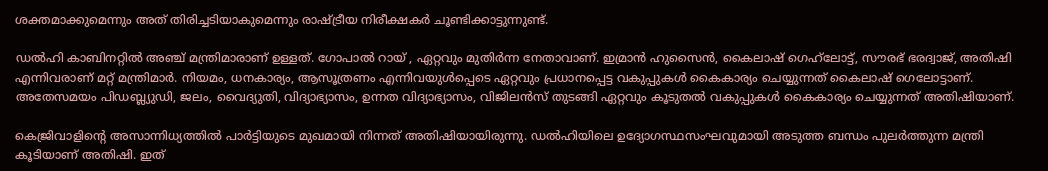ശക്തമാക്കുമെന്നും അത് തിരിച്ചടിയാകുമെന്നും രാഷ്ട്രീയ നിരീക്ഷകർ ചൂണ്ടിക്കാട്ടുന്നുണ്ട്.

ഡൽഹി കാബിനറ്റിൽ അഞ്ച് മന്ത്രിമാരാണ് ഉള്ളത്. ഗോപാൽ റായ് , ഏറ്റവും മുതിർന്ന നേതാവാണ്. ഇമ്രാൻ ഹുസൈൻ, കൈലാഷ് ഗെഹ്‌ലോട്ട്, സൗരഭ് ഭരദ്വാജ്, അതിഷി എന്നിവരാണ് മറ്റ് മന്ത്രിമാർ. നിയമം, ധനകാര്യം, ആസൂത്രണം എന്നിവയുൾപ്പെടെ ഏറ്റവും പ്രധാനപ്പെട്ട വകുപ്പുകൾ കൈകാര്യം ചെയ്യുന്നത് കൈലാഷ് ഗെലോട്ടാണ്. അതേസമയം പിഡബ്ല്യുഡി, ജലം, വൈദ്യുതി, വിദ്യാഭ്യാസം, ഉന്നത വിദ്യാഭ്യാസം, വിജിലൻസ് തുടങ്ങി ഏറ്റവും കൂടുതൽ വകുപ്പുകൾ കൈകാര്യം ചെയ്യുന്നത് അതിഷിയാണ്.

കെജ്രിവാളിന്റെ അസാന്നിധ്യത്തിൽ പാർട്ടിയുടെ മുഖമായി നിന്നത് അതിഷിയായിരുന്നു. ഡല്‍ഹിയിലെ ഉദ്യോഗസ്ഥസംഘവുമായി അടുത്ത ബന്ധം പുലര്‍ത്തുന്ന മന്ത്രി കൂടിയാണ് അതിഷി. ഇത്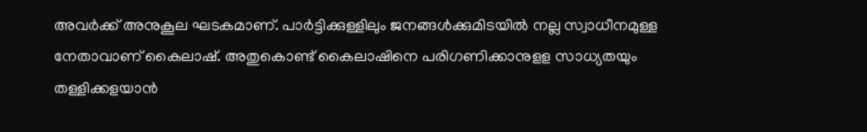അവർക്ക് അനുകൂല ഘടകമാണ്. പാർട്ടിക്കുള്ളിലും ജനങ്ങൾക്കുമിടയിൽ നല്ല സ്വാധീനമുള്ള നേതാവാണ് കൈലാഷ്. അതുകൊണ്ട് കൈലാഷിനെ പരിഗണിക്കാനുളള സാധ്യതയും തള്ളിക്കളയാൻ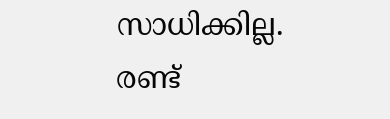സാധിക്കില്ല. രണ്ട്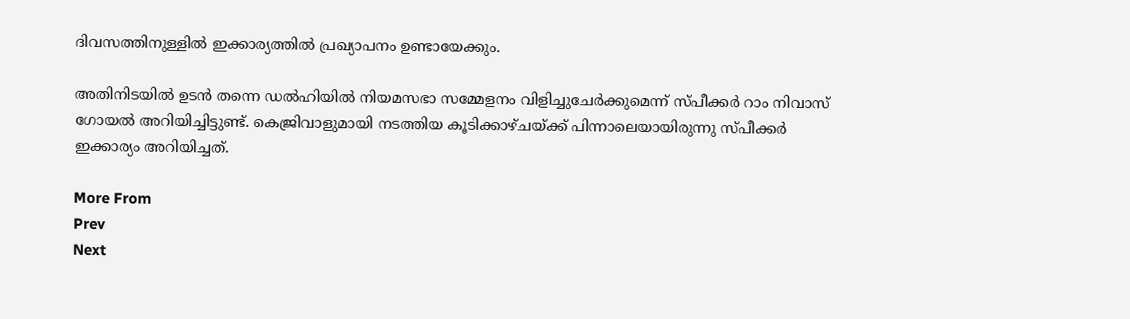ദിവസത്തിനുള്ളിൽ ഇക്കാര്യത്തിൽ പ്രഖ്യാപനം ഉണ്ടായേക്കും.

അതിനിടയിൽ ഉടൻ തന്നെ ഡൽഹിയിൽ നിയമസഭാ സമ്മേളനം വിളിച്ചുചേര്‍ക്കുമെന്ന് സ്പീക്കര്‍ റാം നിവാസ് ഗോയല്‍ അറിയിച്ചിട്ടുണ്ട്. കെജ്രിവാളുമായി നടത്തിയ കൂടിക്കാഴ്ചയ്ക്ക് പിന്നാലെയായിരുന്നു സ്പീക്കർ ഇക്കാര്യം അറിയിച്ചത്.

More From
Prev
Next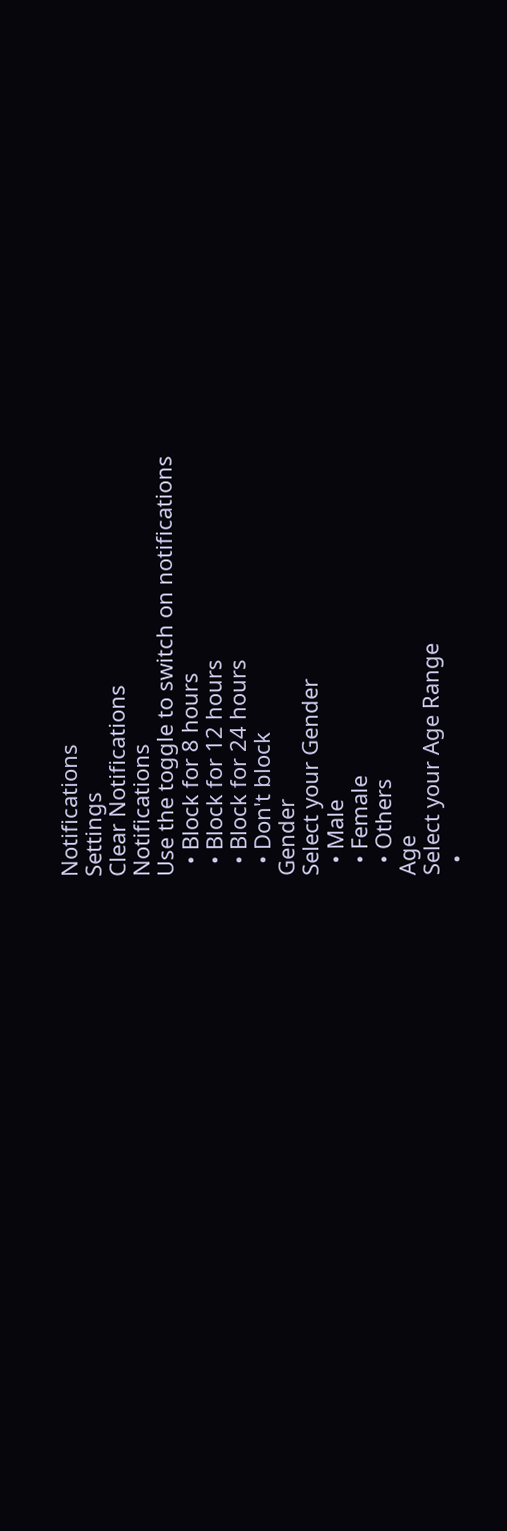Notifications
Settings
Clear Notifications
Notifications
Use the toggle to switch on notifications
  • Block for 8 hours
  • Block for 12 hours
  • Block for 24 hours
  • Don't block
Gender
Select your Gender
  • Male
  • Female
  • Others
Age
Select your Age Range
  •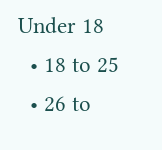Under 18
  • 18 to 25
  • 26 to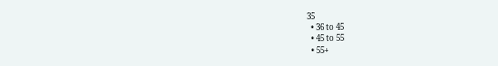35
  • 36 to 45
  • 45 to 55
  • 55+